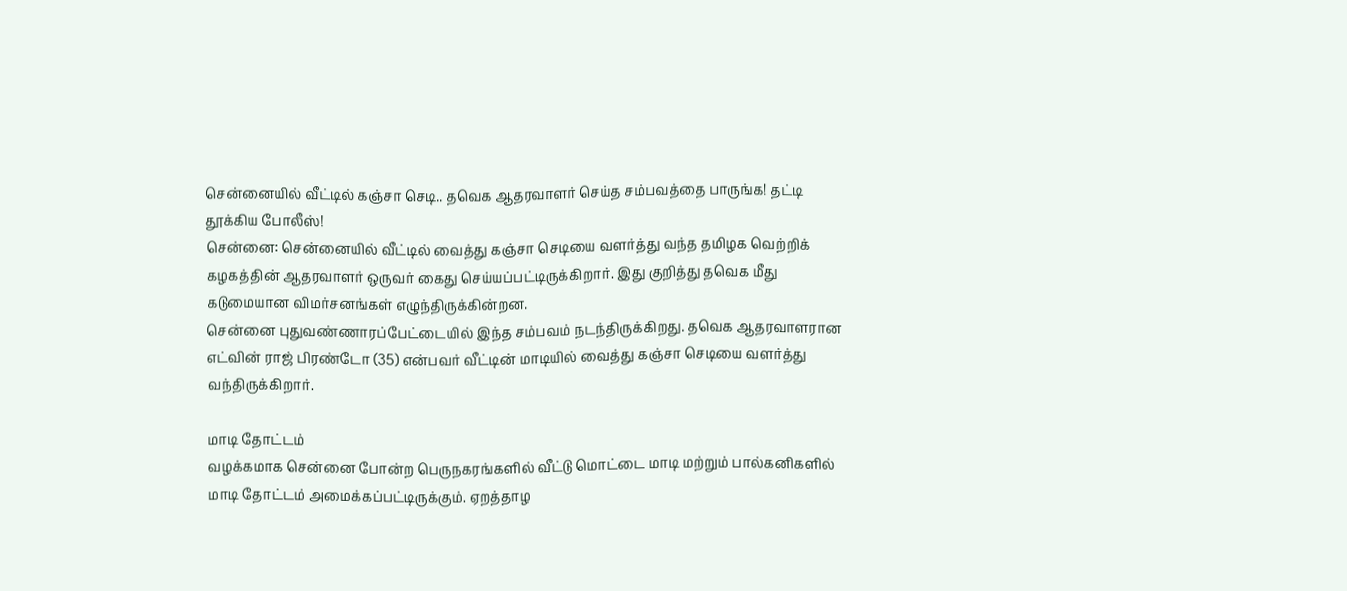சென்னையில் வீட்டில் கஞ்சா செடி.. தவெக ஆதரவாளர் செய்த சம்பவத்தை பாருங்க! தட்டி தூக்கிய போலீஸ்!
சென்னை: சென்னையில் வீட்டில் வைத்து கஞ்சா செடியை வளர்த்து வந்த தமிழக வெற்றிக் கழகத்தின் ஆதரவாளர் ஒருவர் கைது செய்யப்பட்டிருக்கிறார். இது குறித்து தவெக மீது கடுமையான விமர்சனங்கள் எழுந்திருக்கின்றன.
சென்னை புதுவண்ணாரப்பேட்டையில் இந்த சம்பவம் நடந்திருக்கிறது. தவெக ஆதரவாளரான எட்வின் ராஜ் பிரண்டோ (35) என்பவர் வீட்டின் மாடியில் வைத்து கஞ்சா செடியை வளர்த்து வந்திருக்கிறார்.

மாடி தோட்டம்
வழக்கமாக சென்னை போன்ற பெருநகரங்களில் வீட்டு மொட்டை மாடி மற்றும் பால்கனிகளில் மாடி தோட்டம் அமைக்கப்பட்டிருக்கும். ஏறத்தாழ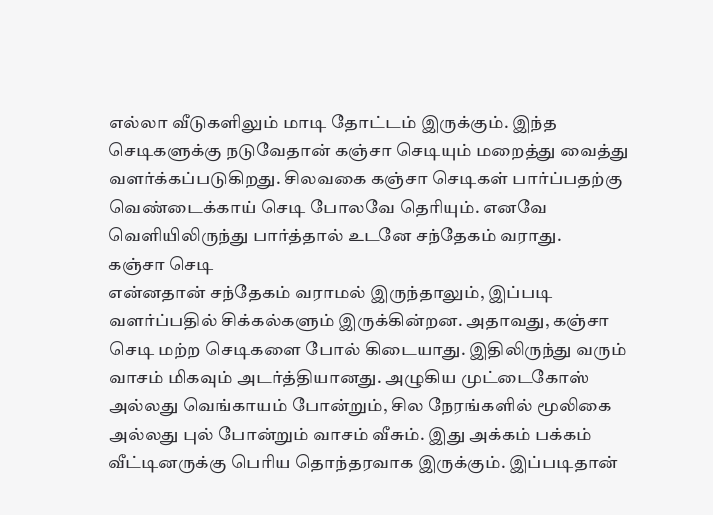எல்லா வீடுகளிலும் மாடி தோட்டம் இருக்கும். இந்த செடிகளுக்கு நடுவேதான் கஞ்சா செடியும் மறைத்து வைத்து வளர்க்கப்படுகிறது. சிலவகை கஞ்சா செடிகள் பார்ப்பதற்கு வெண்டைக்காய் செடி போலவே தெரியும். எனவே வெளியிலிருந்து பார்த்தால் உடனே சந்தேகம் வராது.
கஞ்சா செடி
என்னதான் சந்தேகம் வராமல் இருந்தாலும், இப்படி வளர்ப்பதில் சிக்கல்களும் இருக்கின்றன. அதாவது, கஞ்சா செடி மற்ற செடிகளை போல் கிடையாது. இதிலிருந்து வரும் வாசம் மிகவும் அடர்த்தியானது. அழுகிய முட்டைகோஸ் அல்லது வெங்காயம் போன்றும், சில நேரங்களில் மூலிகை அல்லது புல் போன்றும் வாசம் வீசும். இது அக்கம் பக்கம் வீட்டினருக்கு பெரிய தொந்தரவாக இருக்கும். இப்படிதான்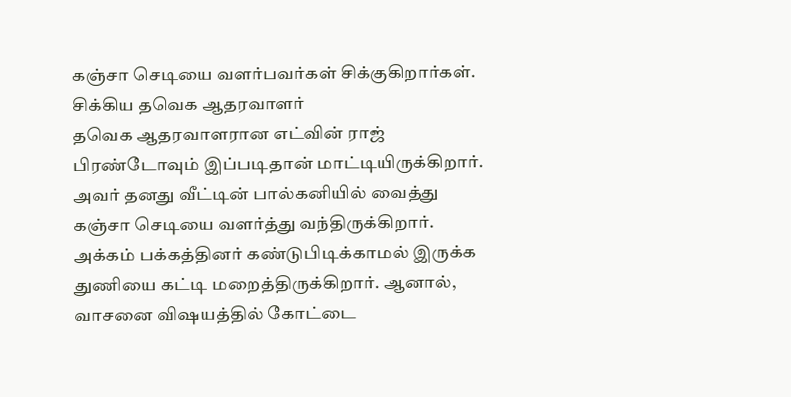கஞ்சா செடியை வளர்பவர்கள் சிக்குகிறார்கள்.
சிக்கிய தவெக ஆதரவாளர்
தவெக ஆதரவாளரான எட்வின் ராஜ் பிரண்டோவும் இப்படிதான் மாட்டியிருக்கிறார். அவர் தனது வீட்டின் பால்கனியில் வைத்து கஞ்சா செடியை வளர்த்து வந்திருக்கிறார். அக்கம் பக்கத்தினர் கண்டுபிடிக்காமல் இருக்க துணியை கட்டி மறைத்திருக்கிறார். ஆனால், வாசனை விஷயத்தில் கோட்டை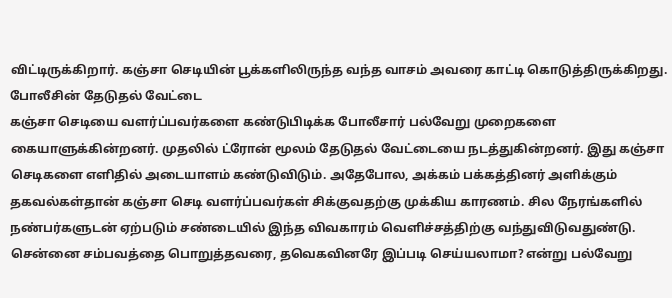விட்டிருக்கிறார். கஞ்சா செடியின் பூக்களிலிருந்த வந்த வாசம் அவரை காட்டி கொடுத்திருக்கிறது.
போலீசின் தேடுதல் வேட்டை
கஞ்சா செடியை வளர்ப்பவர்களை கண்டுபிடிக்க போலீசார் பல்வேறு முறைகளை கையாளுக்கின்றனர். முதலில் ட்ரோன் மூலம் தேடுதல் வேட்டையை நடத்துகின்றனர். இது கஞ்சா செடிகளை எளிதில் அடையாளம் கண்டுவிடும். அதேபோல, அக்கம் பக்கத்தினர் அளிக்கும் தகவல்கள்தான் கஞ்சா செடி வளர்ப்பவர்கள் சிக்குவதற்கு முக்கிய காரணம். சில நேரங்களில் நண்பர்களுடன் ஏற்படும் சண்டையில் இந்த விவகாரம் வெளிச்சத்திற்கு வந்துவிடுவதுண்டு.
சென்னை சம்பவத்தை பொறுத்தவரை, தவெகவினரே இப்படி செய்யலாமா? என்று பல்வேறு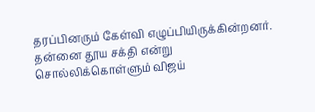தரப்பினரும் கேள்வி எழுப்பியிருக்கின்றனர். தன்னை தூய சக்தி என்று சொல்லிக்கொள்ளும் விஜய்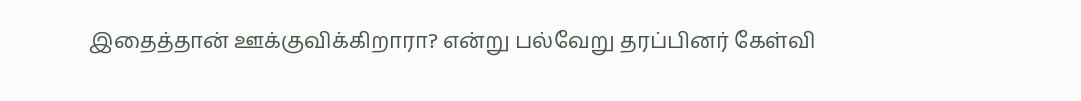இதைத்தான் ஊக்குவிக்கிறாரா? என்று பல்வேறு தரப்பினர் கேள்வி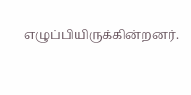எழுப்பியிருக்கின்றனர்.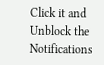Click it and Unblock the Notifications